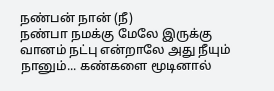நண்பன் நான் (நீ)
நண்பா நமக்கு மேலே இருக்கு வானம் நட்பு என்றாலே அது நீயும் நானும்... கண்களை மூடினால்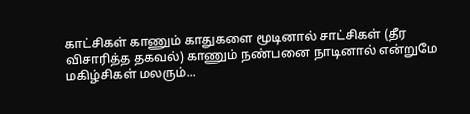காட்சிகள் காணும் காதுகளை மூடினால் சாட்சிகள் (தீர விசாரித்த தகவல்) காணும் நண்பனை நாடினால் என்றுமே மகிழ்சிகள் மலரும்...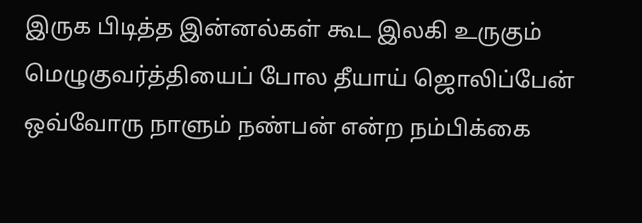இருக பிடித்த இன்னல்கள் கூட இலகி உருகும் மெழுகுவர்த்தியைப் போல தீயாய் ஜொலிப்பேன் ஒவ்வோரு நாளும் நண்பன் என்ற நம்பிக்கை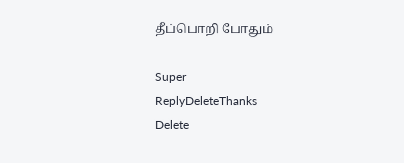தீப்பொறி போதும்

Super
ReplyDeleteThanks
Delete